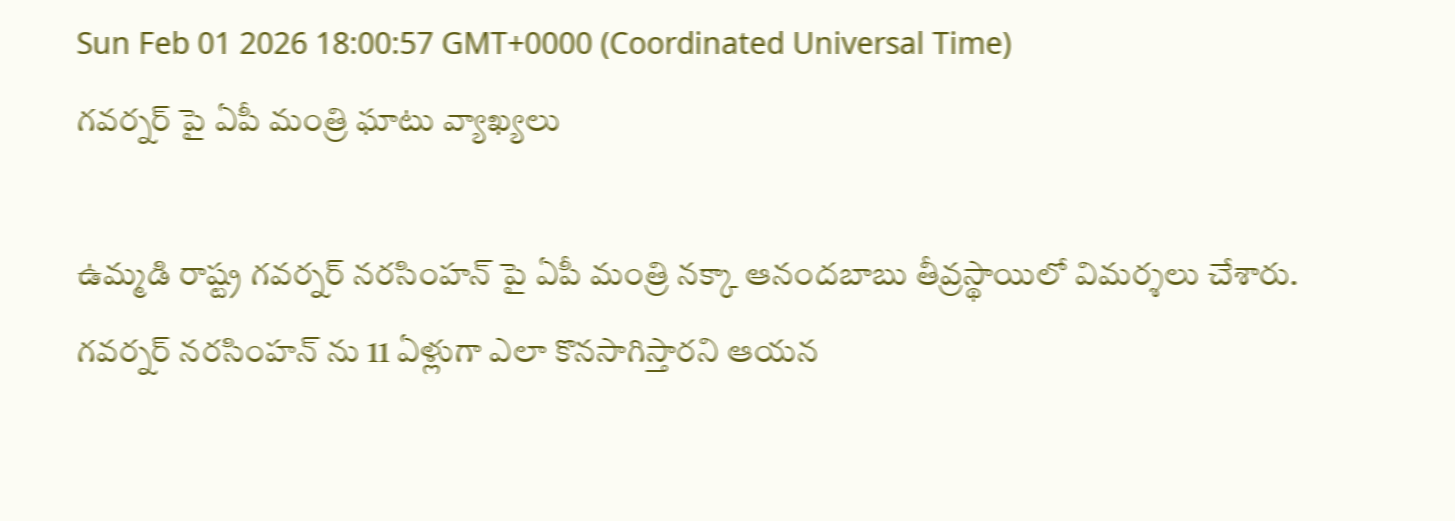Sun Feb 01 2026 18:00:57 GMT+0000 (Coordinated Universal Time)
గవర్నర్ పై ఏపీ మంత్రి ఘాటు వ్యాఖ్యలు

ఉమ్మడి రాష్ట్ర గవర్నర్ నరసింహన్ పై ఏపీ మంత్రి నక్కా ఆనందబాబు తీవ్రస్థాయిలో విమర్శలు చేశారు. గవర్నర్ నరసింహన్ ను 11 ఏళ్లుగా ఎలా కొనసాగిస్తారని ఆయన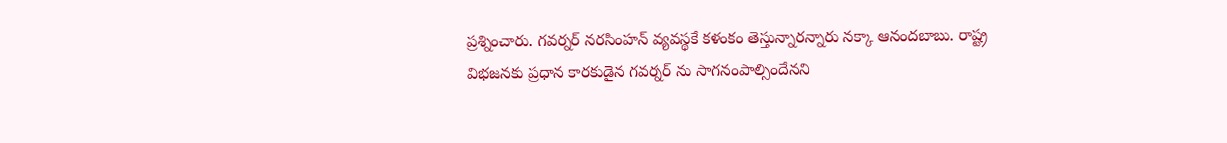ప్రశ్నించారు. గవర్నర్ నరసింహన్ వ్యవస్థకే కళంకం తెస్తున్నారన్నారు నక్కా ఆనందబాబు. రాష్ట్ర విభజనకు ప్రధాన కారకుడైన గవర్నర్ ను సాగనంపాల్సిందేనని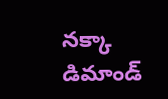నక్కా డిమాండ్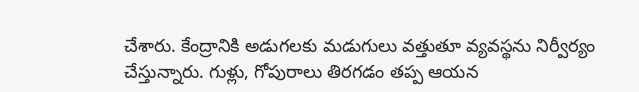చేశారు. కేంద్రానికి అడుగలకు మడుగులు వత్తుతూ వ్యవస్థను నిర్వీర్యం చేస్తున్నారు. గుళ్లు, గోపురాలు తిరగడం తప్ప ఆయన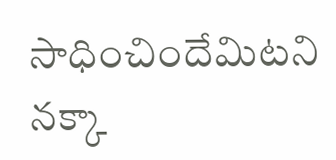సాధించిందేమిటని నక్కా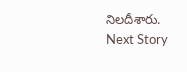నిలదీశారు.
Next Story